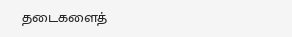தடைகளைத்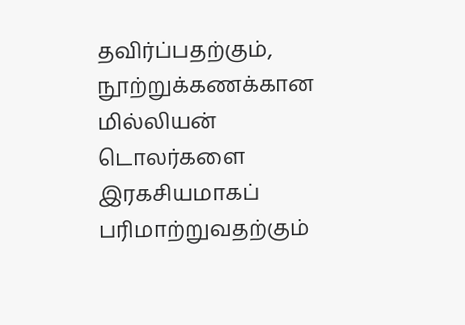தவிர்ப்பதற்கும், நூற்றுக்கணக்கான மில்லியன் டொலர்களை இரகசியமாகப் பரிமாற்றுவதற்கும்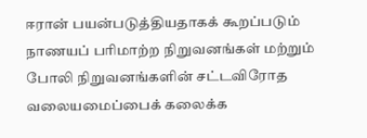ஈரான் பயன்படுத்தியதாகக் கூறப்படும் நாணயப் பரிமாற்ற நிறுவனங்கள் மற்றும் போலி நிறுவனங்களின் சட்டவிரோத வலையமைப்பைக் கலைக்க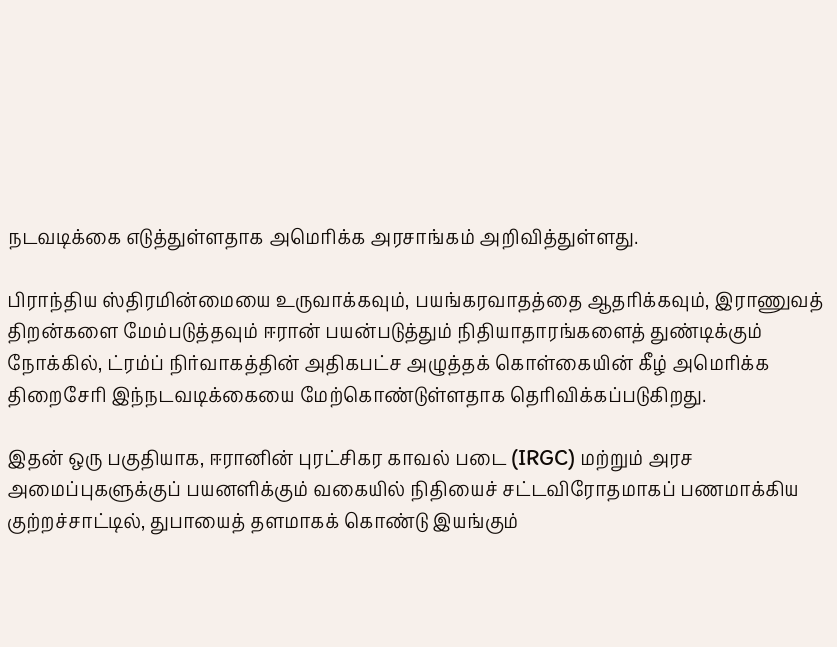நடவடிக்கை எடுத்துள்ளதாக அமெரிக்க அரசாங்கம் அறிவித்துள்ளது.

பிராந்திய ஸ்திரமின்மையை உருவாக்கவும், பயங்கரவாதத்தை ஆதரிக்கவும், இராணுவத் திறன்களை மேம்படுத்தவும் ஈரான் பயன்படுத்தும் நிதியாதாரங்களைத் துண்டிக்கும் நோக்கில், ட்ரம்ப் நிர்வாகத்தின் அதிகபட்ச அழுத்தக் கொள்கையின் கீழ் அமெரிக்க திறைசேரி இந்நடவடிக்கையை மேற்கொண்டுள்ளதாக தெரிவிக்கப்படுகிறது.

இதன் ஒரு பகுதியாக, ஈரானின் புரட்சிகர காவல் படை (IRGC) மற்றும் அரச அமைப்புகளுக்குப் பயனளிக்கும் வகையில் நிதியைச் சட்டவிரோதமாகப் பணமாக்கிய குற்றச்சாட்டில், துபாயைத் தளமாகக் கொண்டு இயங்கும்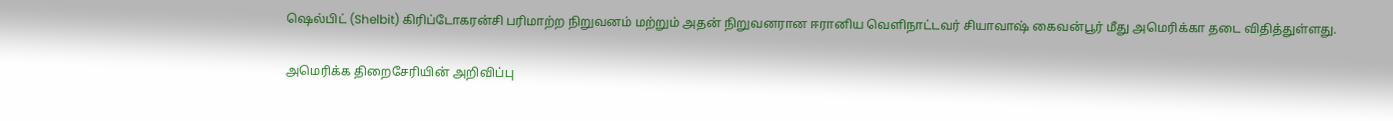ஷெல்பிட் (Shelbit) கிரிப்டோகரன்சி பரிமாற்ற நிறுவனம் மற்றும் அதன் நிறுவனரான ஈரானிய வெளிநாட்டவர் சியாவாஷ் கைவன்பூர் மீது அமெரிக்கா தடை விதித்துள்ளது.

அமெரிக்க திறைசேரியின் அறிவிப்பு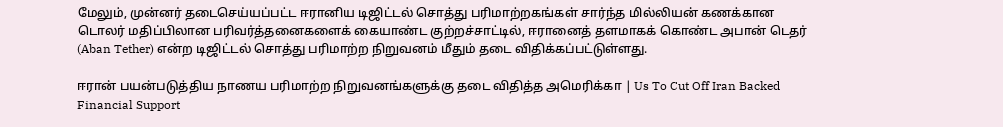மேலும், முன்னர் தடைசெய்யப்பட்ட ஈரானிய டிஜிட்டல் சொத்து பரிமாற்றகங்கள் சார்ந்த மில்லியன் கணக்கான டொலர் மதிப்பிலான பரிவர்த்தனைகளைக் கையாண்ட குற்றச்சாட்டில், ஈரானைத் தளமாகக் கொண்ட அபான் டெதர் (Aban Tether) என்ற டிஜிட்டல் சொத்து பரிமாற்ற நிறுவனம் மீதும் தடை விதிக்கப்பட்டுள்ளது.

ஈரான் பயன்படுத்திய நாணய பரிமாற்ற நிறுவனங்களுக்கு தடை விதித்த அமெரிக்கா | Us To Cut Off Iran Backed Financial Support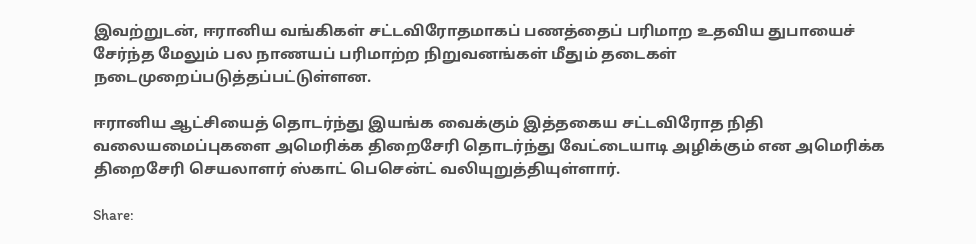இவற்றுடன், ஈரானிய வங்கிகள் சட்டவிரோதமாகப் பணத்தைப் பரிமாற உதவிய துபாயைச் சேர்ந்த மேலும் பல நாணயப் பரிமாற்ற நிறுவனங்கள் மீதும் தடைகள் நடைமுறைப்படுத்தப்பட்டுள்ளன.

ஈரானிய ஆட்சியைத் தொடர்ந்து இயங்க வைக்கும் இத்தகைய சட்டவிரோத நிதி வலையமைப்புகளை அமெரிக்க திறைசேரி தொடர்ந்து வேட்டையாடி அழிக்கும் என அமெரிக்க திறைசேரி செயலாளர் ஸ்காட் பெசென்ட் வலியுறுத்தியுள்ளார்.

Share: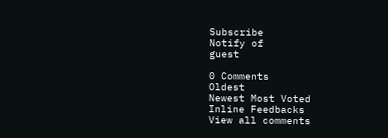Subscribe
Notify of
guest

0 Comments
Oldest
Newest Most Voted
Inline Feedbacks
View all comments